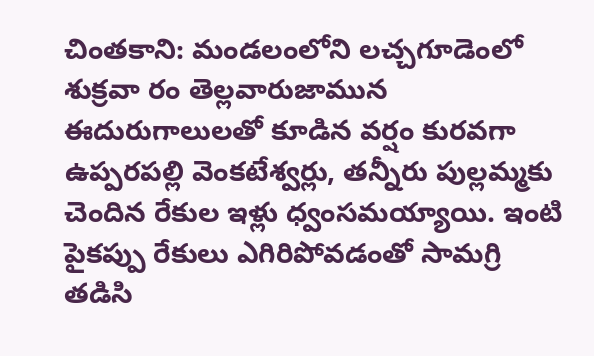చింతకాని: మండలంలోని లచ్చగూడెంలో శుక్రవా రం తెల్లవారుజామున ఈదురుగాలులతో కూడిన వర్షం కురవగా ఉప్పరపల్లి వెంకటేశ్వర్లు, తన్నీరు పుల్లమ్మకు చెందిన రేకుల ఇళ్లు ధ్వంసమయ్యాయి. ఇంటి పైకప్పు రేకులు ఎగిరిపోవడంతో సామగ్రి తడిసి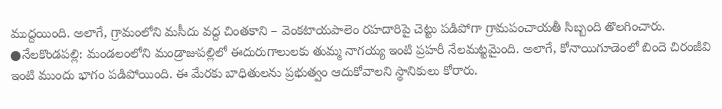ముద్దయింది. అలాగే, గ్రామంలోని మసీదు వద్ద చింతకాని – వెంకటాయపాలెం రహదారిపై చెట్టు పడిపోగా గ్రామపంచాయతీ సిబ్బంది తొలగించారు.
●నేలకొండపల్లి: మండలంలోని మండ్రాజుపల్లిలో ఈదురుగాలులకు తుమ్మ నాగయ్య ఇంటి ప్రహరీ నేలమట్టమైంది. అలాగే, కోనాయిగూడెంలో బిందె చిరంజీవి ఇంటి ముందు భాగం పడిపోయింది. ఈ మేరకు బాధితులను ప్రభుత్వం ఆదుకోవాలని స్థానికులు కోరారు.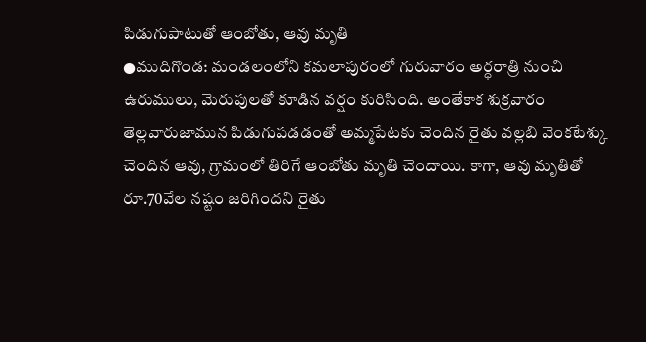పిడుగుపాటుతో ఆంబోతు, ఆవు మృతి
●ముదిగొండ: మండలంలోని కమలాపురంలో గురువారం అర్ధరాత్రి నుంచి ఉరుములు, మెరుపులతో కూడిన వర్షం కురిసింది. అంతేకాక శుక్రవారం తెల్లవారుజామున పిడుగుపడడంతో అమ్మపేటకు చెందిన రైతు వల్లబి వెంకటేశ్కు చెందిన ఆవు, గ్రామంలో తిరిగే ఆంబోతు మృతి చెందాయి. కాగా, ఆవు మృతితో రూ.70వేల నష్టం జరిగిందని రైతు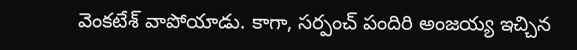వెంకటేశ్ వాపోయాడు. కాగా, సర్పంచ్ పందిరి అంజయ్య ఇచ్చిన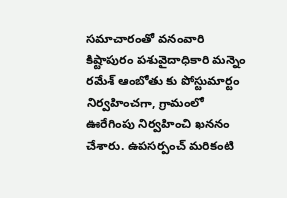సమాచారంతో వనంవారి కిష్టాపురం పశువైదాధికారి మన్నెం రమేశ్ ఆంబోతు కు పోస్టుమార్టం నిర్వహించగా, గ్రామంలో ఊరేగింపు నిర్వహించి ఖననం చేశారు. ఉపసర్పంచ్ మరికంటి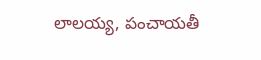లాలయ్య, పంచాయతీ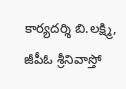కార్యదర్శి బి.లక్ష్మి, జీపీఓ శ్రీనివాస్తో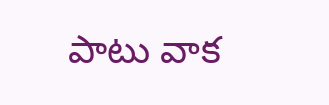పాటు వాక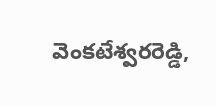వెంకటేశ్వరరెడ్డి,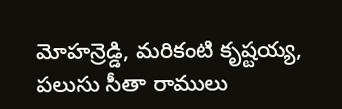మోహన్రెడ్డి, మరికంటి కృష్టయ్య, పలుసు సీతా రాములు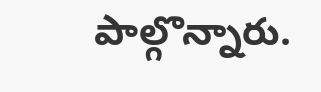పాల్గొన్నారు.